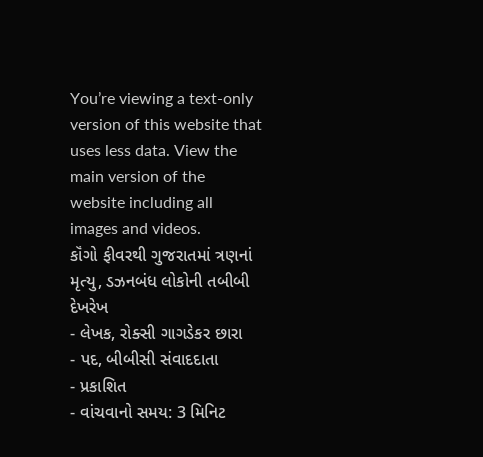You’re viewing a text-only version of this website that uses less data. View the main version of the website including all images and videos.
કૉંગો ફીવરથી ગુજરાતમાં ત્રણનાં મૃત્યુ, ડઝનબંધ લોકોની તબીબી દેખરેખ
- લેખક, રોક્સી ગાગડેકર છારા
- પદ, બીબીસી સંવાદદાતા
- પ્રકાશિત
- વાંચવાનો સમય: 3 મિનિટ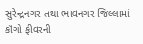સુરેન્દ્રનગર તથા ભાવનગર જિલ્લામાં કૉંગો ફીવરની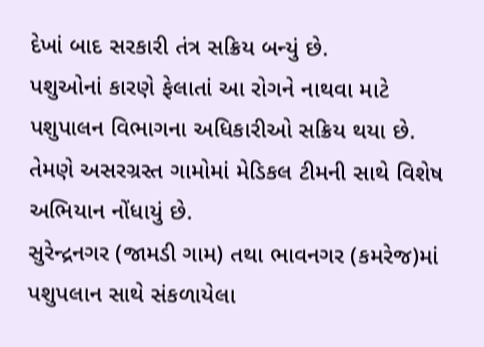દેખાં બાદ સરકારી તંત્ર સક્રિય બન્યું છે.
પશુઓનાં કારણે ફેલાતાં આ રોગને નાથવા માટે પશુપાલન વિભાગના અધિકારીઓ સક્રિય થયા છે.
તેમણે અસરગ્રસ્ત ગામોમાં મેડિકલ ટીમની સાથે વિશેષ અભિયાન નોંધાયું છે.
સુરેન્દ્રનગર (જામડી ગામ) તથા ભાવનગર (કમરેજ)માં પશુપલાન સાથે સંકળાયેલા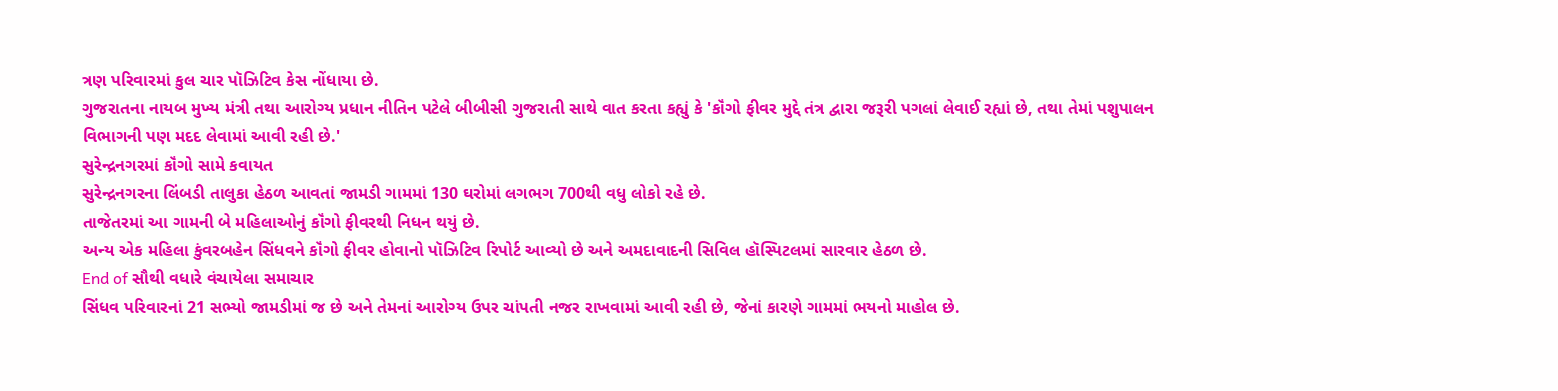ત્રણ પરિવારમાં કુલ ચાર પૉઝિટિવ કેસ નોંધાયા છે.
ગુજરાતના નાયબ મુખ્ય મંત્રી તથા આરોગ્ય પ્રધાન નીતિન પટેલે બીબીસી ગુજરાતી સાથે વાત કરતા કહ્યું કે 'કૉંગો ફીવર મુદ્દે તંત્ર દ્વારા જરૂરી પગલાં લેવાઈ રહ્યાં છે, તથા તેમાં પશુપાલન વિભાગની પણ મદદ લેવામાં આવી રહી છે.'
સુરેન્દ્રનગરમાં કૉંગો સામે કવાયત
સુરેન્દ્રનગરના લિંબડી તાલુકા હેઠળ આવતાં જામડી ગામમાં 130 ઘરોમાં લગભગ 700થી વધુ લોકો રહે છે.
તાજેતરમાં આ ગામની બે મહિલાઓનું કૉંગો ફીવરથી નિધન થયું છે.
અન્ય એક મહિલા કુંવરબહેન સિંધવને કૉંગો ફીવર હોવાનો પૉઝિટિવ રિપોર્ટ આવ્યો છે અને અમદાવાદની સિવિલ હૉસ્પિટલમાં સારવાર હેઠળ છે.
End of સૌથી વધારે વંચાયેલા સમાચાર
સિંધવ પરિવારનાં 21 સભ્યો જામડીમાં જ છે અને તેમનાં આરોગ્ય ઉપર ચાંપતી નજર રાખવામાં આવી રહી છે, જેનાં કારણે ગામમાં ભયનો માહોલ છે.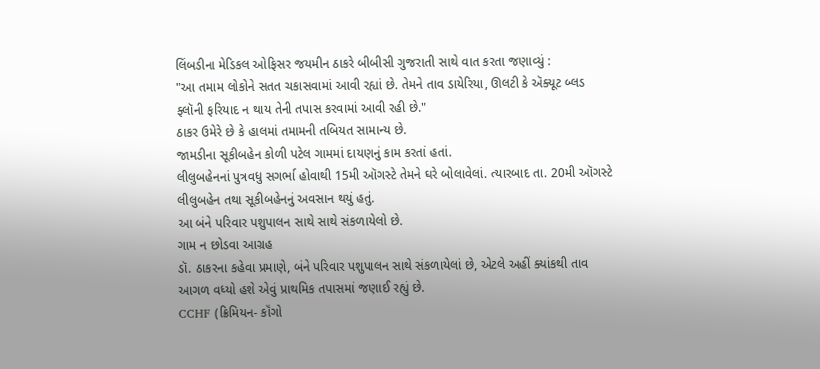લિંબડીના મેડિકલ ઓફિસર જયમીન ઠાકરે બીબીસી ગુજરાતી સાથે વાત કરતા જણાવ્યું :
"આ તમામ લોકોને સતત ચકાસવામાં આવી રહ્યાં છે. તેમને તાવ ડાયેરિયા, ઊલટી કે ઍક્યૂટ બ્લડ ફ્લૉની ફરિયાદ ન થાય તેની તપાસ કરવામાં આવી રહી છે."
ઠાકર ઉમેરે છે કે હાલમાં તમામની તબિયત સામાન્ય છે.
જામડીના સૂકીબહેન કોળી પટેલ ગામમાં દાયણનું કામ કરતાં હતાં.
લીલુબહેનનાં પુત્રવધુ સગર્ભા હોવાથી 15મી ઑગસ્ટે તેમને ઘરે બોલાવેલાં. ત્યારબાદ તા. 20મી ઑગસ્ટે લીલુબહેન તથા સૂકીબહેનનું અવસાન થયું હતું.
આ બંને પરિવાર પશુપાલન સાથે સાથે સંકળાયેલો છે.
ગામ ન છોડવા આગ્રહ
ડૉ. ઠાકરના કહેવા પ્રમાણે, બંને પરિવાર પશુપાલન સાથે સંકળાયેલાં છે, એટલે અહીં ક્યાંકથી તાવ આગળ વધ્યો હશે એવું પ્રાથમિક તપાસમાં જણાઈ રહ્યું છે.
CCHF (ક્રિમિયન- કૉંગો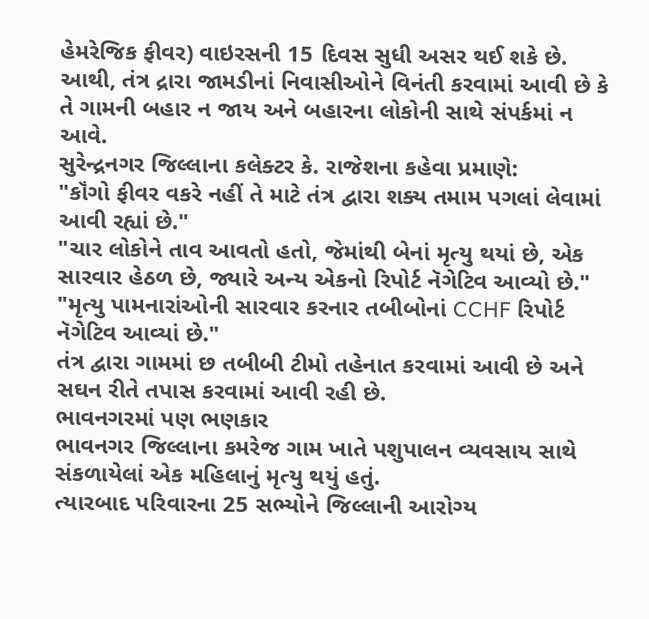હેમરેજિક ફીવર) વાઇરસની 15 દિવસ સુધી અસર થઈ શકે છે.
આથી, તંત્ર દ્રારા જામડીનાં નિવાસીઓને વિનંતી કરવામાં આવી છે કે તે ગામની બહાર ન જાય અને બહારના લોકોની સાથે સંપર્કમાં ન આવે.
સુરેન્દ્રનગર જિલ્લાના કલેક્ટર કે. રાજેશના કહેવા પ્રમાણે:
"કૉંગો ફીવર વકરે નહીં તે માટે તંત્ર દ્વારા શક્ય તમામ પગલાં લેવામાં આવી રહ્યાં છે."
"ચાર લોકોને તાવ આવતો હતો, જેમાંથી બેનાં મૃત્યુ થયાં છે, એક સારવાર હેઠળ છે, જ્યારે અન્ય એકનો રિપોર્ટ નૅગેટિવ આવ્યો છે."
"મૃત્યુ પામનારાંઓની સારવાર કરનાર તબીબોનાં CCHF રિપોર્ટ નૅગેટિવ આવ્યાં છે."
તંત્ર દ્વારા ગામમાં છ તબીબી ટીમો તહેનાત કરવામાં આવી છે અને સઘન રીતે તપાસ કરવામાં આવી રહી છે.
ભાવનગરમાં પણ ભણકાર
ભાવનગર જિલ્લાના કમરેજ ગામ ખાતે પશુપાલન વ્યવસાય સાથે સંકળાયેલાં એક મહિલાનું મૃત્યુ થયું હતું.
ત્યારબાદ પરિવારના 25 સભ્યોને જિલ્લાની આરોગ્ય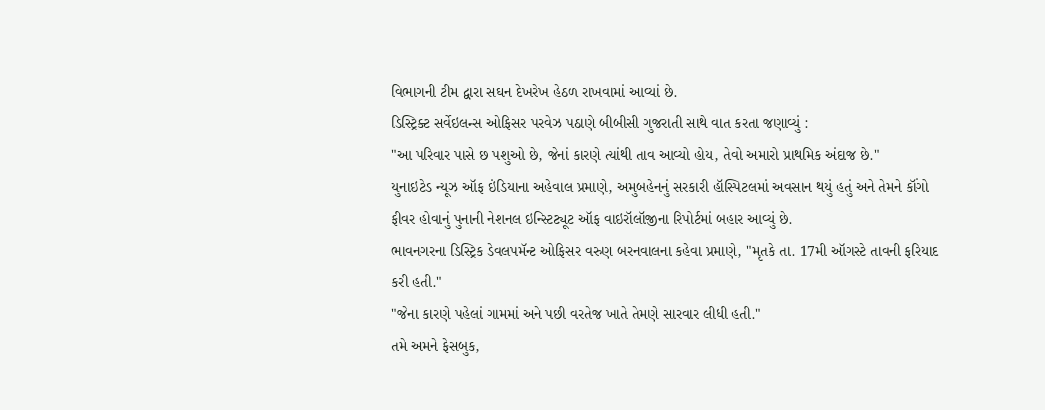વિભાગની ટીમ દ્વારા સઘન દેખરેખ હેઠળ રાખવામાં આવ્યાં છે.
ડિસ્ટ્રિક્ટ સર્વેઇલન્સ ઓફિસર પરવેઝ પઠાણે બીબીસી ગુજરાતી સાથે વાત કરતા જણાવ્યું :
"આ પરિવાર પાસે છ પશુઓ છે, જેનાં કારણે ત્યાંથી તાવ આવ્યો હોય, તેવો અમારો પ્રાથમિક અંદાજ છે."
યુનાઇટેડ ન્યૂઝ ઑફ ઇંડિયાના અહેવાલ પ્રમાણે, અમુબહેનનું સરકારી હૉસ્પિટલમાં અવસાન થયું હતું અને તેમને કૉંગો ફીવર હોવાનું પુનાની નેશનલ ઇન્સ્ટિટ્યૂટ ઑફ વાઇરૉલૉજીના રિપોર્ટમાં બહાર આવ્યું છે.
ભાવનગરના ડિસ્ટ્રિક ડેવલપમૅન્ટ ઓફિસર વરુણ બરનવાલના કહેવા પ્રમાણે, "મૃતકે તા. 17મી ઑગસ્ટે તાવની ફરિયાદ કરી હતી."
"જેના કારણે પહેલાં ગામમાં અને પછી વરતેજ ખાતે તેમણે સારવાર લીધી હતી."
તમે અમને ફેસબુક,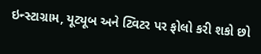ઇન્સ્ટાગ્રામ, યૂટ્યૂબ અને ટ્વિટર પર ફોલો કરી શકો છો